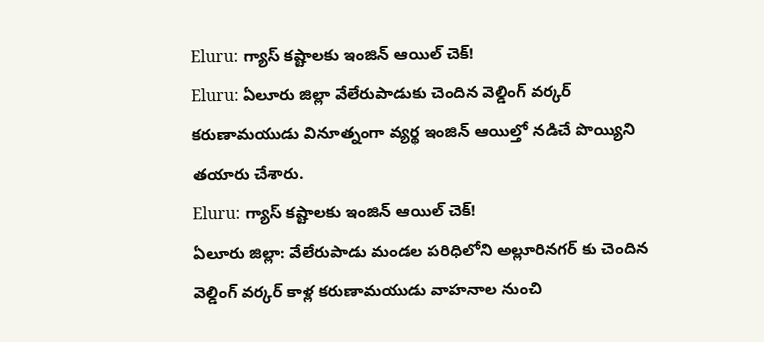Eluru: గ్యాస్ కష్టాలకు ఇంజిన్ ఆయిల్ చెక్!
Eluru: ఏలూరు జిల్లా వేలేరుపాడుకు చెందిన వెల్డింగ్ వర్కర్ కరుణామయుడు వినూత్నంగా వ్యర్థ ఇంజిన్ ఆయిల్తో నడిచే పొయ్యిని తయారు చేశారు.
Eluru: గ్యాస్ కష్టాలకు ఇంజిన్ ఆయిల్ చెక్!
ఏలూరు జిల్లా: వేలేరుపాడు మండల పరిధిలోని అల్లూరినగర్ కు చెందిన వెల్డింగ్ వర్కర్ కాళ్ల కరుణామయుడు వాహనాల నుంచి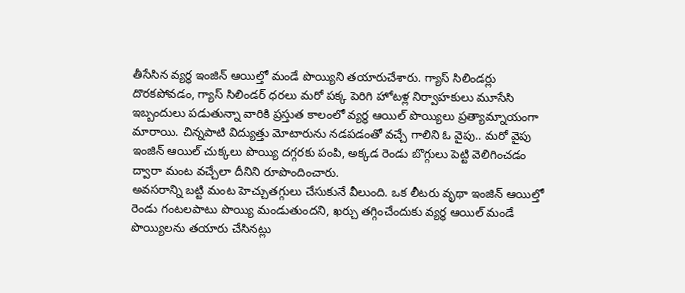తీసేసిన వ్యర్థ ఇంజిన్ ఆయిల్తో మండే పొయ్యిని తయారుచేశారు. గ్యాస్ సిలిండర్లు దొరకపోవడం, గ్యాస్ సిలిండర్ ధరలు మరో పక్క పెరిగి హోటళ్ల నిర్వాహకులు మూసేసి ఇబ్బందులు పడుతున్నా వారికి ప్రస్తుత కాలంలో వ్యర్థ ఆయిల్ పొయ్యిలు ప్రత్యామ్నాయంగా మారాయి. చిన్నపాటి విద్యుత్తు మోటారును నడపడంతో వచ్చే గాలిని ఓ వైపు.. మరో వైపు ఇంజిన్ ఆయిల్ చుక్కలు పొయ్యి దగ్గరకు పంపి, అక్కడ రెండు బొగ్గులు పెట్టి వెలిగించడం ద్వారా మంట వచ్చేలా దీనిని రూపొందించారు.
అవసరాన్ని బట్టి మంట హెచ్చుతగ్గులు చేసుకునే వీలుంది. ఒక లీటరు వృథా ఇంజిన్ ఆయిల్తో రెండు గంటలపాటు పొయ్యి మండుతుందని, ఖర్చు తగ్గించేందుకు వ్యర్థ ఆయిల్ మండే పొయ్యిలను తయారు చేసినట్లు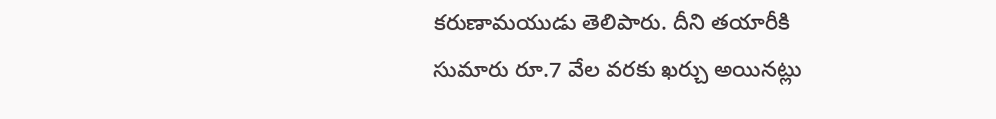కరుణామయుడు తెలిపారు. దీని తయారీకి సుమారు రూ.7 వేల వరకు ఖర్చు అయినట్లు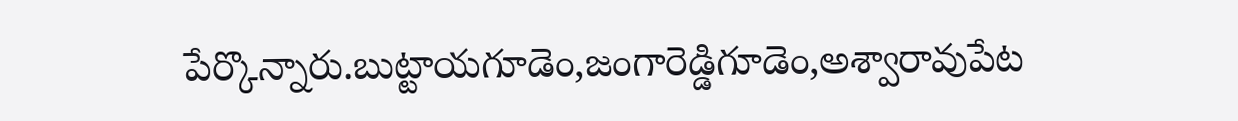పేర్కొన్నారు.బుట్టాయగూడెం,జంగారెడ్డిగూడెం,అశ్వారావుపేట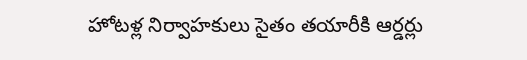హోటళ్ల నిర్వాహకులు సైతం తయారీకి ఆర్డర్లు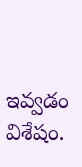ఇవ్వడం విశేషం.